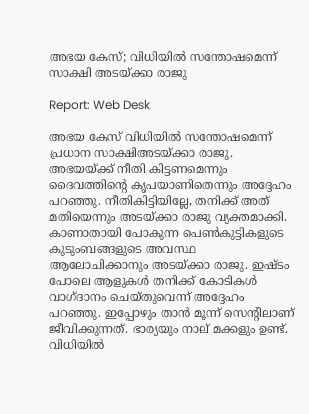അഭയ കേസ്; വിധിയില്‍ സന്തോഷമെന്ന് സാക്ഷി അടയ്ക്കാ രാജു

Report: Web Desk

അഭയ കേസ് വിധിയില്‍ സന്തോഷമെന്ന് പ്രധാന സാക്ഷിഅടയ്ക്കാ രാജു. അഭയയ്ക്ക് നീതി കിട്ടണമെന്നും ദൈവത്തിന്റെ കൃപയാണിതെന്നും അദ്ദേഹം പറഞ്ഞു. നീതികിട്ടിയില്ലേ, തനിക്ക് അത് മതിയെന്നും അടയ്ക്കാ രാജു വ്യക്തമാക്കി. കാണാതായി പോകുന്ന പെണ്‍കുട്ടികളുടെ കുടുംബങ്ങളുടെ അവസ്ഥ ആലോചിക്കാനും അടയ്ക്കാ രാജു. ഇഷ്ടം പോലെ ആളുകള്‍ തനിക്ക് കോടികള്‍ വാഗ്ദാനം ചെയ്തുവെന്ന് അദ്ദേഹം പറഞ്ഞു. ഇപ്പോഴും താന്‍ മൂന്ന് സെന്റിലാണ് ജീവിക്കുന്നത്. ഭാര്യയും നാല് മക്കളും ഉണ്ട്. വിധിയില്‍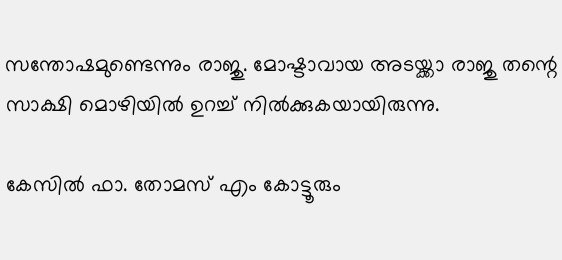സന്തോഷമുണ്ടെന്നും രാജു. മോഷ്ടാവായ അടയ്ക്കാ രാജു തന്റെ സാക്ഷി മൊഴിയില്‍ ഉറച്ച് നില്‍ക്കുകയായിരുന്നു.

കേസില്‍ ഫാ. തോമസ് എം കോട്ടൂരും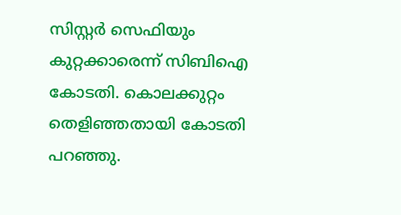സിസ്റ്റര്‍ സെഫിയും കുറ്റക്കാരെന്ന് സിബിഐ കോടതി. കൊലക്കുറ്റം തെളിഞ്ഞതായി കോടതി പറഞ്ഞു.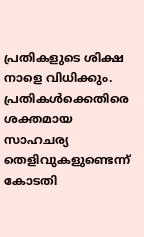പ്രതികളുടെ ശിക്ഷ നാളെ വിധിക്കും. പ്രതികള്‍ക്കെതിരെ ശക്തമായ സാഹചര്യ തെളിവുകളുണ്ടെന്ന് കോടതി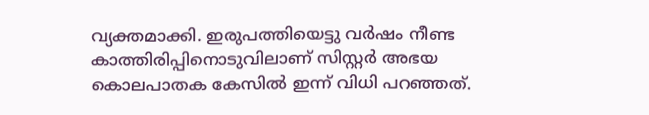വ്യക്തമാക്കി. ഇരുപത്തിയെട്ടു വര്‍ഷം നീണ്ട കാത്തിരിപ്പിനൊടുവിലാണ് സിസ്റ്റര്‍ അഭയ കൊലപാതക കേസില്‍ ഇന്ന് വിധി പറഞ്ഞത്.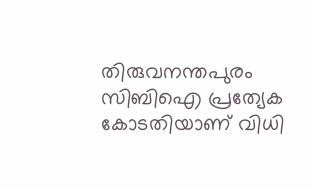തിരുവനന്തപുരം സിബിഐ പ്രത്യേക കോടതിയാണ് വിധി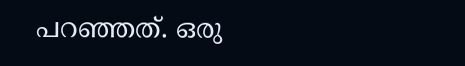പറഞ്ഞത്. ഒരു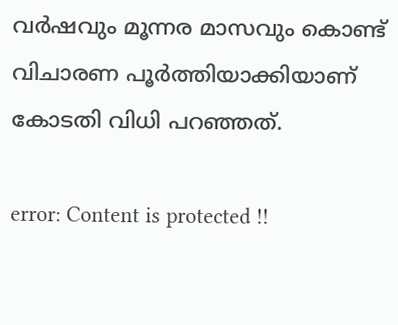വര്‍ഷവും മൂന്നര മാസവും കൊണ്ട് വിചാരണ പൂര്‍ത്തിയാക്കിയാണ് കോടതി വിധി പറഞ്ഞത്.

error: Content is protected !!